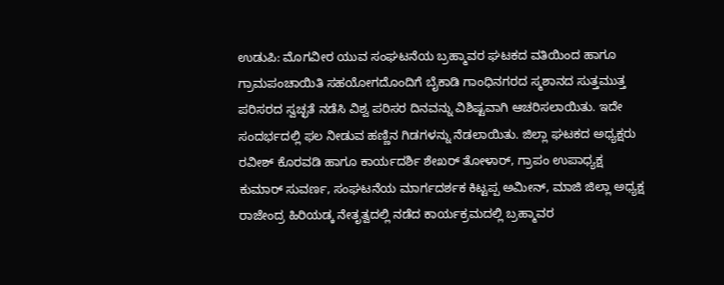ಉಡುಪಿ: ಮೊಗವೀರ ಯುವ ಸಂಘಟನೆಯ ಬ್ರಹ್ಮಾವರ ಘಟಕದ ವತಿಯಿಂದ ಹಾಗೂ ಗ್ರಾಮಪಂಚಾಯಿತಿ ಸಹಯೋಗದೊಂದಿಗೆ ಬೈಕಾಡಿ ಗಾಂಧಿನಗರದ ಸ್ಮಶಾನದ ಸುತ್ತಮುತ್ತ ಪರಿಸರದ ಸ್ವಚ್ಛತೆ ನಡೆಸಿ ವಿಶ್ವ ಪರಿಸರ ದಿನವನ್ನು ವಿಶಿಷ್ಟವಾಗಿ ಆಚರಿಸಲಾಯಿತು. ಇದೇ ಸಂದರ್ಭದಲ್ಲಿ ಫಲ ನೀಡುವ ಹಣ್ಣಿನ ಗಿಡಗಳನ್ನು ನೆಡಲಾಯಿತು. ಜಿಲ್ಲಾ ಘಟಕದ ಅಧ್ಯಕ್ಷರು ರವೀಶ್ ಕೊರವಡಿ ಹಾಗೂ ಕಾರ್ಯದರ್ಶಿ ಶೇಖರ್ ತೋಳಾರ್, ಗ್ರಾಪಂ ಉಪಾಧ್ಯಕ್ಷ ಕುಮಾರ್ ಸುವರ್ಣ, ಸಂಘಟನೆಯ ಮಾರ್ಗದರ್ಶಕ ಕಿಟ್ಟಪ್ಪ ಅಮೀನ್, ಮಾಜಿ ಜಿಲ್ಲಾ ಅಧ್ಯಕ್ಷ ರಾಜೇಂದ್ರ ಹಿರಿಯಡ್ಕ ನೇತೃತ್ವದಲ್ಲಿ ನಡೆದ ಕಾರ್ಯಕ್ರಮದಲ್ಲಿ ಬ್ರಹ್ಮಾವರ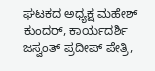ಘಟಕದ ಅಧ್ಯಕ್ಷ ಮಹೇಶ್ ಕುಂದರ್, ಕಾರ್ಯದರ್ಶಿ ಜಸ್ವಂತ್ ಪ್ರದೀಪ್ ಪೇತ್ರಿ,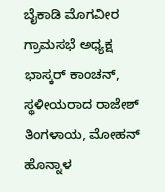ಬೈಕಾಡಿ ಮೊಗವೀರ ಗ್ರಾಮಸಭೆ ಅಧ್ಯಕ್ಷ ಭಾಸ್ಕರ್ ಕಾಂಚನ್, ಸ್ಥಳೀಯರಾದ ರಾಜೇಶ್ ತಿಂಗಳಾಯ, ಮೋಹನ್ ಹೊನ್ನಾಳ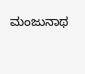ಮಂಜುನಾಥ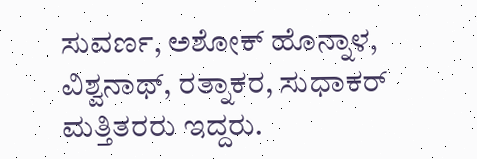ಸುವರ್ಣ, ಅಶೋಕ್ ಹೊನ್ನಾಳ, ವಿಶ್ವನಾಥ್, ರತ್ನಾಕರ, ಸುಧಾಕರ್ ಮತ್ತಿತರರು ಇದ್ದರು.